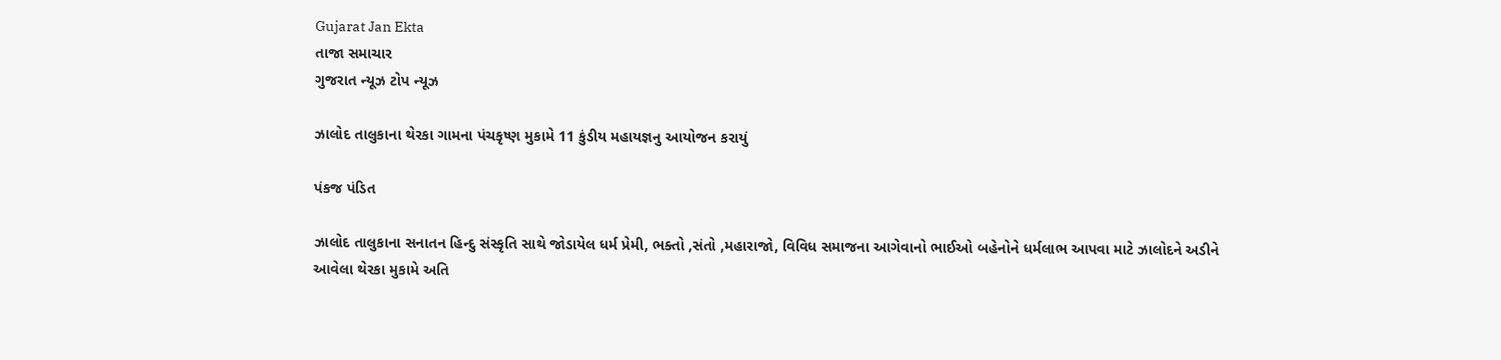Gujarat Jan Ekta
તાજા સમાચાર
ગુજરાત ન્યૂઝ ટોપ ન્યૂઝ

ઝાલોદ તાલુકાના થેરકા ગામના પંચકૃષ્ણ મુકામે 11 કુંડીય મહાયજ્ઞનુ આયોજન કરાયું

પંકજ પંડિત

ઝાલોદ તાલુકાના સનાતન હિન્દુ સંસ્કૃતિ સાથે જોડાયેલ ધર્મ પ્રેમી, ભક્તો ,સંતો ,મહારાજો, વિવિધ સમાજના આગેવાનો ભાઈઓ બહેનોને ધર્મલાભ આપવા માટે ઝાલોદને અડીને આવેલા થેરકા મુકામે અતિ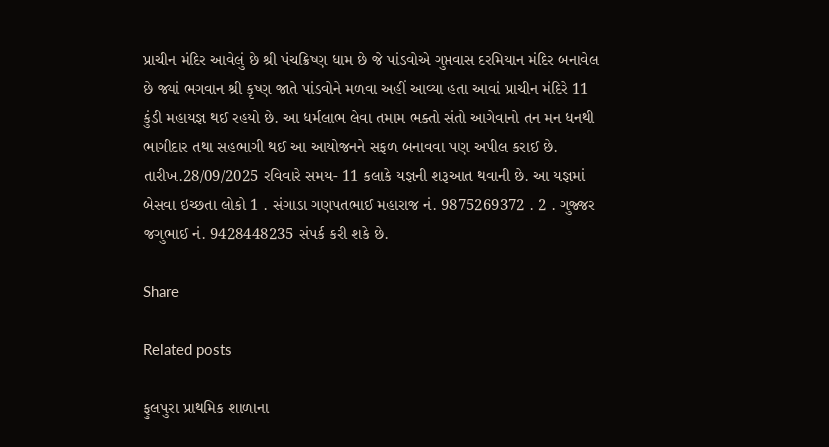પ્રાચીન મંદિર આવેલું છે શ્રી પંચક્રિષ્ણ ધામ છે જે પાંડવોએ ગુપ્તવાસ દરમિયાન મંદિર બનાવેલ છે જ્યાં ભગવાન શ્રી કૃષ્ણ જાતે પાંડવોને મળવા અહીં આવ્યા હતા આવાં પ્રાચીન મંદિરે 11 કુંડી મહાયજ્ઞ થઈ રહયો છે. આ ધર્મલાભ લેવા તમામ ભક્તો સંતો આગેવાનો તન મન ધનથી ભાગીદાર તથા સહભાગી થઈ આ આયોજનને સફળ બનાવવા પણ અપીલ કરાઈ છે. તારીખ.28/09/2025 રવિવારે સમય- 11 કલાકે યજ્ઞની શરૂઆત થવાની છે. આ યજ્ઞમાં બેસવા ઇચ્છતા લોકો 1 . સંગાડા ગણપતભાઈ મહારાજ નં. 9875269372 . 2 . ગુજ્જર જગુભાઈ નં. 9428448235 સંપર્ક કરી શકે છે.

Share

Related posts

ફુલપુરા પ્રાથમિક શાળાના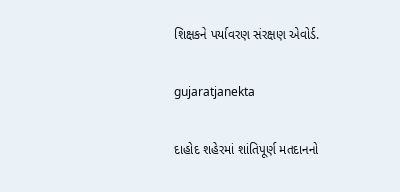શિક્ષકને પર્યાવરણ સંરક્ષણ એવોર્ડ.

gujaratjanekta

દાહોદ શહેરમાં શાંતિપૂર્ણ મતદાનનો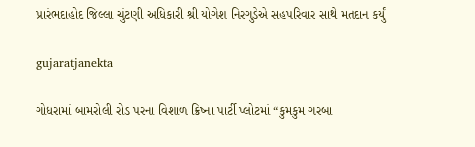પ્રારંભદાહોદ જિલ્લા ચુંટણી અધિકારી શ્રી યોગેશ નિરગુડેએ સહપરિવાર સાથે મતદાન કર્યું

gujaratjanekta

ગોધરામાં બામરોલી રોડ પરના વિશાળ ક્રિષ્ના પાર્ટી પ્લોટમાં “કુમકુમ ગરબા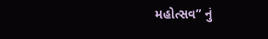મહોત્સવ” નું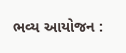ભવ્ય આયોજન :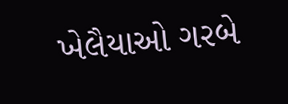ખેલૈયાઓ ગરબે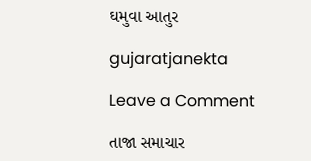ઘમુવા આતુર

gujaratjanekta

Leave a Comment

તાજા સમાચાર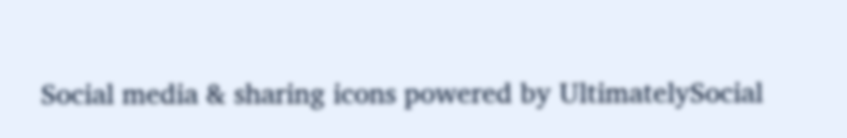Social media & sharing icons powered by UltimatelySocial